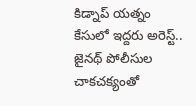కిడ్నాప్ యత్నం కేసులో ఇద్దరు అరెస్ట్..
జైనథ్ పోలీసుల చాకచక్యంతో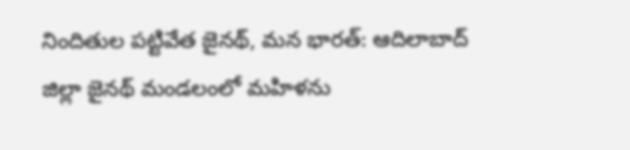నిందితుల పట్టివేత జైనథ్, మన భారత్: ఆదిలాబాద్ జిల్లా జైనథ్ మండలంలో మహిళను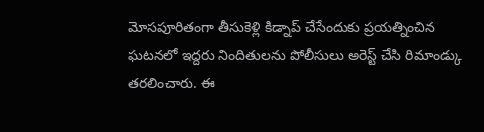మోసపూరితంగా తీసుకెళ్లి కిడ్నాప్ చేసేందుకు ప్రయత్నించిన ఘటనలో ఇద్దరు నిందితులను పోలీసులు అరెస్ట్ చేసి రిమాండ్కు తరలించారు. ఈ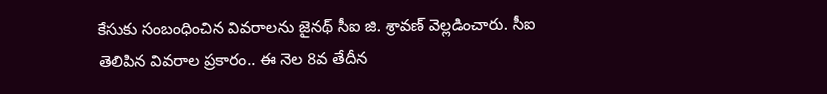కేసుకు సంబంధించిన వివరాలను జైనథ్ సీఐ జి. శ్రావణ్ వెల్లడించారు. సీఐ తెలిపిన వివరాల ప్రకారం.. ఈ నెల 8వ తేదీన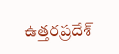ఉత్తరప్రదేశ్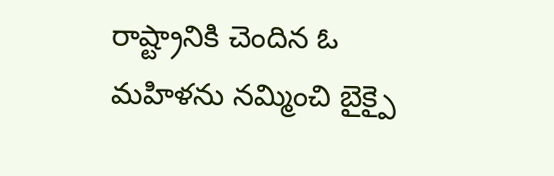రాష్ట్రానికి చెందిన ఓ మహిళను నమ్మించి బైక్పై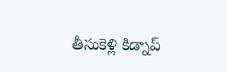తీసుకెళ్లి కిడ్నాప్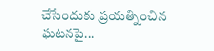చేసేందుకు ప్రయత్నించిన ఘటనపై...